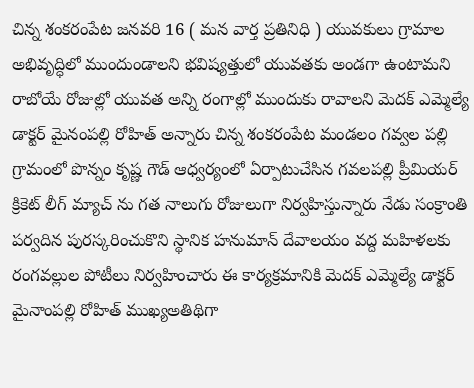చిన్న శంకరంపేట జనవరి 16 ( మన వార్త ప్రతినిధి ) యువకులు గ్రామాల అభివృద్ధిలో ముందుండాలని భవిష్యత్తులో యువతకు అండగా ఉంటామని రాబోయే రోజుల్లో యువత అన్ని రంగాల్లో ముందుకు రావాలని మెదక్ ఎమ్మెల్యే డాక్టర్ మైనంపల్లి రోహిత్ అన్నారు చిన్న శంకరంపేట మండలం గవ్వల పల్లి గ్రామంలో పొన్నం కృష్ణ గౌడ్ ఆధ్వర్యంలో ఏర్పాటుచేసిన గవలపల్లి ప్రీమియర్ క్రికెట్ లీగ్ మ్యాచ్ ను గత నాలుగు రోజులుగా నిర్వహిస్తున్నారు నేడు సంక్రాంతి పర్వదిన పురస్కరించుకొని స్థానిక హనుమాన్ దేవాలయం వద్ద మహిళలకు రంగవల్లుల పోటీలు నిర్వహించారు ఈ కార్యక్రమానికి మెదక్ ఎమ్మెల్యే డాక్టర్ మైనాంపల్లి రోహిత్ ముఖ్యఅతిథిగా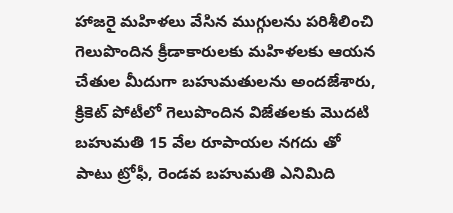హాజరై మహిళలు వేసిన ముగ్గులను పరిశీలించి గెలుపొందిన క్రీడాకారులకు మహిళలకు ఆయన చేతుల మీదుగా బహుమతులను అందజేశారు, క్రికెట్ పోటీలో గెలుపొందిన విజేతలకు మొదటి బహుమతి 15 వేల రూపాయల నగదు తో పాటు ట్రోఫీ, రెండవ బహుమతి ఎనిమిది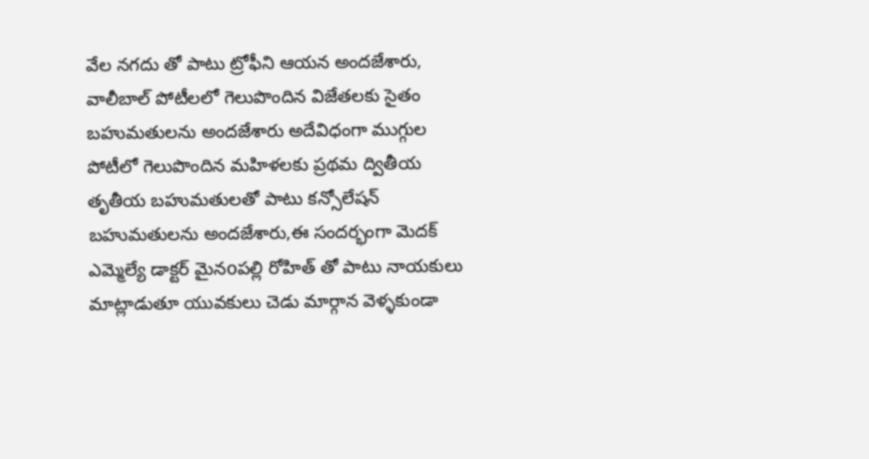వేల నగదు తో పాటు ట్రోఫీని ఆయన అందజేశారు, వాలీబాల్ పోటీలలో గెలుపొందిన విజేతలకు సైతం బహుమతులను అందజేశారు అదేవిధంగా ముగ్గుల పోటీలో గెలుపొందిన మహిళలకు ప్రథమ ద్వితీయ తృతీయ బహుమతులతో పాటు కన్సోలేషన్ బహుమతులను అందజేశారు,ఈ సందర్భంగా మెదక్ ఎమ్మెల్యే డాక్టర్ మైనoపల్లి రోహిత్ తో పాటు నాయకులు మాట్లాడుతూ యువకులు చెడు మార్గాన వెళ్ళకుండా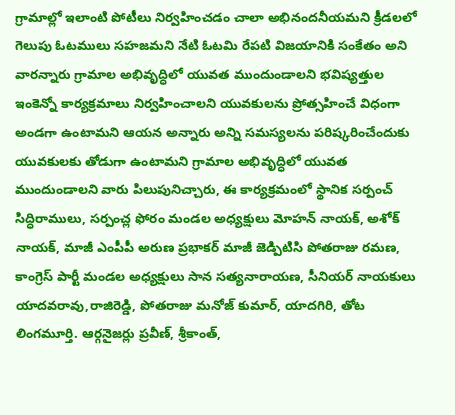గ్రామాల్లో ఇలాంటి పోటీలు నిర్వహించడం చాలా అభినందనీయమని క్రీడలలో గెలుపు ఓటములు సహజమని నేటి ఓటమి రేపటి విజయానికి సంకేతం అని వారన్నారు గ్రామాల అభివృద్ధిలో యువత ముందుండాలని భవిష్యత్తుల ఇంకెన్నో కార్యక్రమాలు నిర్వహించాలని యువకులను ప్రోత్సహించే విధంగా అండగా ఉంటామని ఆయన అన్నారు అన్ని సమస్యలను పరిష్కరించేందుకు యువకులకు తోడుగా ఉంటామని గ్రామాల అభివృద్ధిలో యువత ముందుండాలని వారు పిలుపునిచ్చారు, ఈ కార్యక్రమంలో స్థానిక సర్పంచ్ సిద్ధిరాములు, సర్పంచ్ల ఫోరం మండల అధ్యక్షులు మోహన్ నాయక్, అశోక్ నాయక్, మాజీ ఎంపీపీ అరుణ ప్రభాకర్ మాజీ జెడ్పిటిసి పోతరాజు రమణ, కాంగ్రెస్ పార్టీ మండల అధ్యక్షులు సాన సత్యనారాయణ, సీనియర్ నాయకులు యాదవరావు,రాజిరెడ్డి, పోతరాజు మనోజ్ కుమార్, యాదగిరి, తోట లింగమూర్తి. ఆర్గనైజర్లు ప్రవీణ్, శ్రీకాంత్,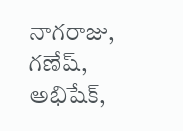నాగరాజు, గణేష్, అభిషేక్,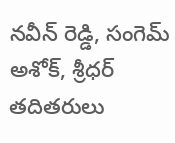నవీన్ రెడ్డి, సంగెమ్ అశోక్, శ్రీధర్ తదితరులు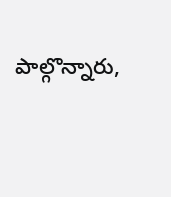పాల్గొన్నారు,